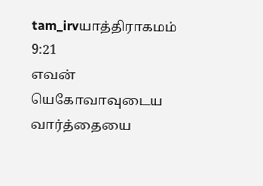tam_irvயாத்திராகமம் 9:21
எவன் யெகோவாவுடைய வார்த்தையை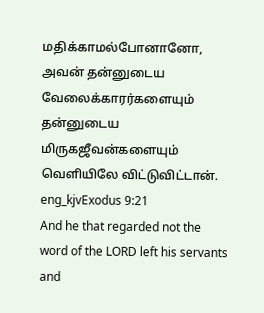மதிக்காமல்போனானோ, அவன் தன்னுடைய வேலைக்காரர்களையும் தன்னுடைய மிருகஜீவன்களையும் வெளியிலே விட்டுவிட்டான்.
eng_kjvExodus 9:21
And he that regarded not the word of the LORD left his servants and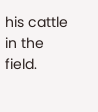his cattle in the field.